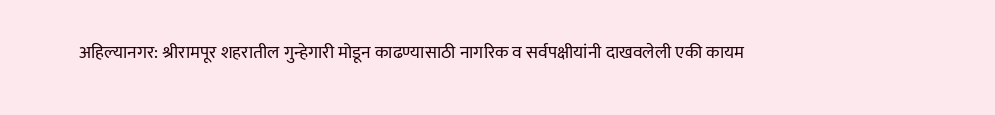अहिल्यानगर: श्रीरामपूर शहरातील गुन्हेगारी मोडून काढण्यासाठी नागरिक व सर्वपक्षीयांनी दाखवलेली एकी कायम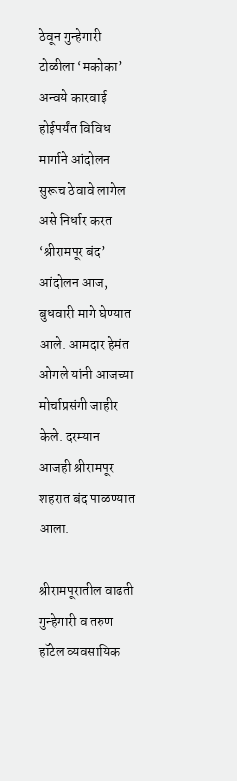ठेवून गुन्हेगारी टोळीला ‘मकोका’ अन्वये कारवाई होईपर्यंत विविध मार्गाने आंदोलन सुरूच ठेवावे लागेल असे निर्धार करत ‘श्रीरामपूर बंद’ आंदोलन आज, बुधवारी मागे घेण्यात आले. आमदार हेमंत ओगले यांनी आजच्या मोर्चाप्रसंगी जाहीर केले. दरम्यान आजही श्रीरामपूर शहरात बंद पाळण्यात आला.

श्रीरामपूरातील वाढती गुन्हेगारी व तरुण हॉटेल व्यवसायिक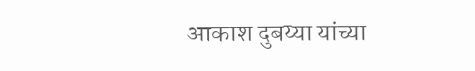आकाश दुबय्या यांच्या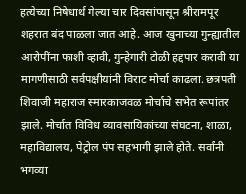हत्येच्या निषेधार्थ गेल्या चार दिवसांपासून श्रीरामपूर शहरात बंद पाळला जात आहे. आज खुनाच्या गुन्ह्यातील आरोपींना फाशी व्हावी, गुन्हेगारी टोळी हद्दपार करावी या मागणीसाठी सर्वपक्षीयांनी विराट मोर्चा काढला. छत्रपती शिवाजी महाराज स्मारकाजवळ मोर्चाचे सभेत रूपांतर झाले. मोर्चात विविध व्यावसायिकांच्या संघटना, शाळा, महाविद्यालय, पेट्रोल पंप सहभागी झाले होते. सर्वांनी भगव्या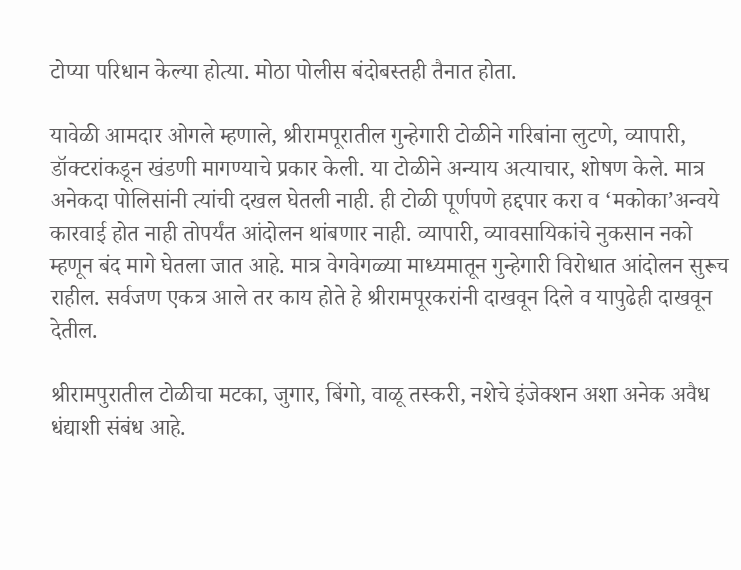टोप्या परिधान केल्या होत्या. मोठा पोलीस बंदोबस्तही तैनात होता.

यावेळी आमदार ओगले म्हणाले, श्रीरामपूरातील गुन्हेगारी टोळीने गरिबांना लुटणे, व्यापारी, डॉक्टरांकडून खंडणी मागण्याचे प्रकार केली. या टोळीने अन्याय अत्याचार, शोषण केले. मात्र अनेकदा पोलिसांनी त्यांची दखल घेतली नाही. ही टोळी पूर्णपणे हद्दपार करा व ‘मकोका’अन्वये कारवाई होत नाही तोपर्यंत आंदोलन थांबणार नाही. व्यापारी, व्यावसायिकांचे नुकसान नको म्हणून बंद मागे घेतला जात आहे. मात्र वेगवेगळ्या माध्यमातून गुन्हेगारी विरोधात आंदोलन सुरूच राहील. सर्वजण एकत्र आले तर काय होते हे श्रीरामपूरकरांनी दाखवून दिले व यापुढेही दाखवून देतील.

श्रीरामपुरातील टोळीचा मटका, जुगार, बिंगो, वाळू तस्करी, नशेचे इंजेक्शन अशा अनेक अवैध धंद्याशी संबंध आहे.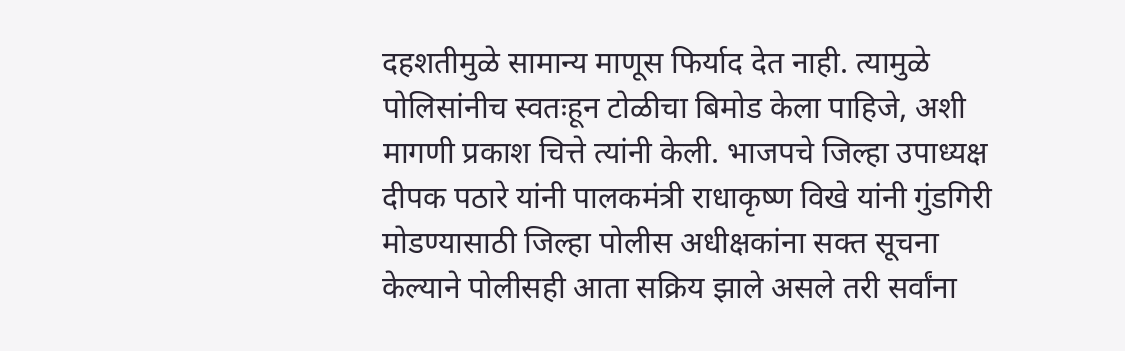दहशतीमुळे सामान्य माणूस फिर्याद देत नाही. त्यामुळे पोलिसांनीच स्वतःहून टोळीचा बिमोड केला पाहिजे, अशी मागणी प्रकाश चित्ते त्यांनी केली. भाजपचे जिल्हा उपाध्यक्ष दीपक पठारे यांनी पालकमंत्री राधाकृष्ण विखे यांनी गुंडगिरी मोडण्यासाठी जिल्हा पोलीस अधीक्षकांना सक्त सूचना केल्याने पोलीसही आता सक्रिय झाले असले तरी सर्वांना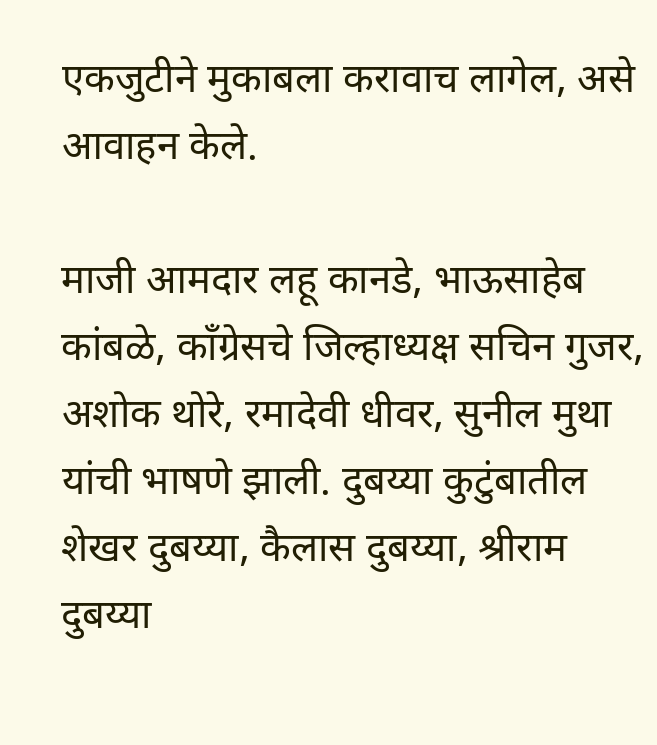एकजुटीने मुकाबला करावाच लागेल, असे आवाहन केले.

माजी आमदार लहू कानडे, भाऊसाहेब कांबळे, काँग्रेसचे जिल्हाध्यक्ष सचिन गुजर, अशोक थोरे, रमादेवी धीवर, सुनील मुथा यांची भाषणे झाली. दुबय्या कुटुंबातील शेखर दुबय्या, कैलास दुबय्या, श्रीराम दुबय्या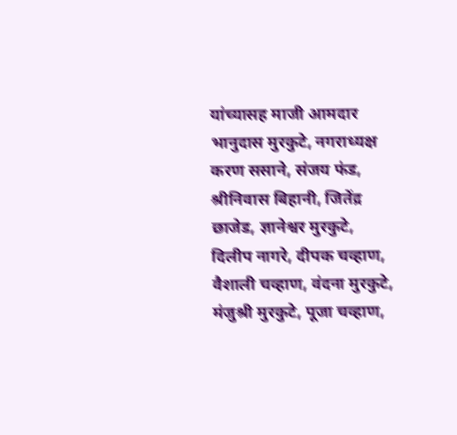यांच्यासह माजी आमदार भानुदास मुरकुटे, नगराध्यक्ष करण ससाने, संजय फंड, श्रीनिवास बिहानी, जितेंद्र छाजेड, ज्ञानेश्वर मुरकुटे, दिलीप नागरे, दीपक चव्हाण, वैशाली चव्हाण, वंदना मुरकुटे, मंजुश्री मुरकुटे, पूजा चव्हाण,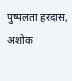पुष्पलता हरदास, अशोक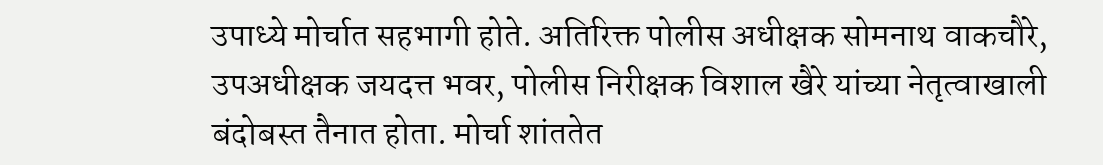उपाध्ये मोर्चात सहभागी होते. अतिरिक्त पोलीस अधीक्षक सोमनाथ वाकचौरे, उपअधीक्षक जयदत्त भवर, पोलीस निरीक्षक विशाल खैरे यांच्या नेतृत्वाखाली बंदोबस्त तैनात होता. मोर्चा शांततेत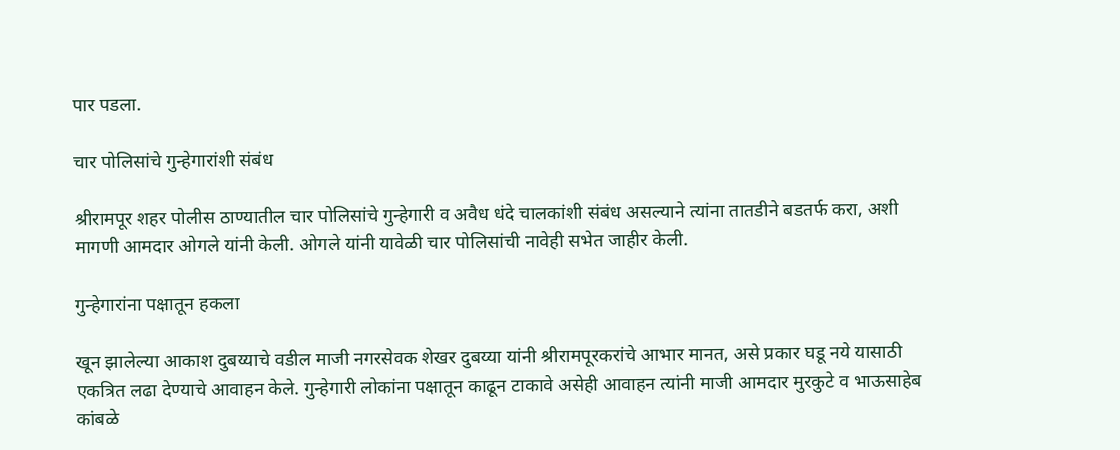पार पडला.

चार पोलिसांचे गुन्हेगारांशी संबंध

श्रीरामपूर शहर पोलीस ठाण्यातील चार पोलिसांचे गुन्हेगारी व अवैध धंदे चालकांशी संबंध असल्याने त्यांना तातडीने बडतर्फ करा, अशी मागणी आमदार ओगले यांनी केली. ओगले यांनी यावेळी चार पोलिसांची नावेही सभेत जाहीर केली.

गुन्हेगारांना पक्षातून हकला

खून झालेल्या आकाश दुबय्याचे वडील माजी नगरसेवक शेखर दुबय्या यांनी श्रीरामपूरकरांचे आभार मानत, असे प्रकार घडू नये यासाठी एकत्रित लढा देण्याचे आवाहन केले. गुन्हेगारी लोकांना पक्षातून काढून टाकावे असेही आवाहन त्यांनी माजी आमदार मुरकुटे व भाऊसाहेब कांबळे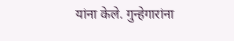यांना केले. गुन्हेगारांना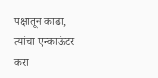पक्षातून काढा, त्यांचा एन्काऊंटर करा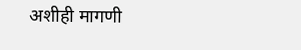अशीही मागणी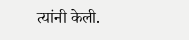त्यांनी केली.